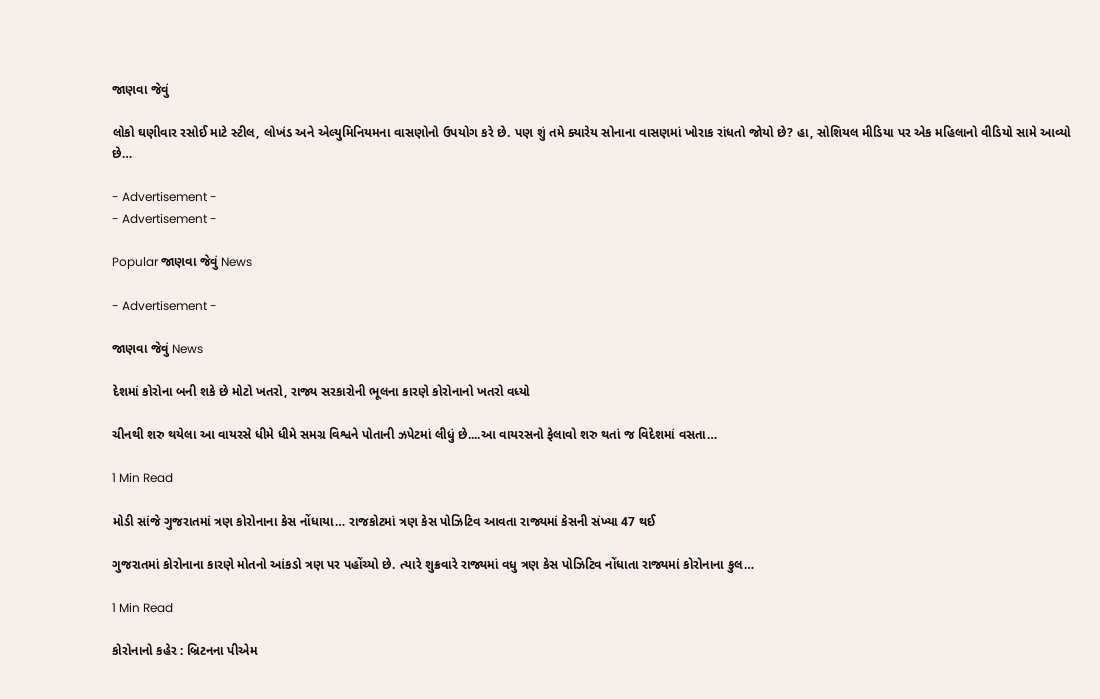જાણવા જેવું

લોકો ઘણીવાર રસોઈ માટે સ્ટીલ, લોખંડ અને એલ્યુમિનિયમના વાસણોનો ઉપયોગ કરે છે. પણ શું તમે ક્યારેય સોનાના વાસણમાં ખોરાક રાંધતો જોયો છે? હા, સોશિયલ મીડિયા પર એક મહિલાનો વીડિયો સામે આવ્યો છે…

- Advertisement -
- Advertisement -

Popular જાણવા જેવું News

- Advertisement -

જાણવા જેવું News

દેશમાં કોરોના બની શકે છે મોટો ખતરો, રાજ્ય સરકારોની ભૂલના કારણે કોરોનાનો ખતરો વધ્યો

ચીનથી શરુ થયેલા આ વાયરસે ધીમે ધીમે સમગ્ર વિશ્વને પોતાની ઝપેટમાં લીધું છે....આ વાયરસનો ફેલાવો શરુ થતાં જ વિદેશમાં વસતા…

1 Min Read

મોડી સાંજે ગુજરાતમાં ત્રણ કોરોનાના કેસ નોંધાયા… રાજકોટમાં ત્રણ કેસ પોઝિટિવ આવતા રાજ્યમાં કેસની સંખ્યા 47 થઈ

ગુજરાતમાં કોરોનાના કારણે મોતનો આંકડો ત્રણ પર પહોંચ્યો છે. ત્યારે શુક્રવારે રાજ્યમાં વધુ ત્રણ કેસ પોઝિટિવ નોંધાતા રાજ્યમાં કોરોનાના કુલ…

1 Min Read

કોરોનાનો કહેર : બ્રિટનના પીએમ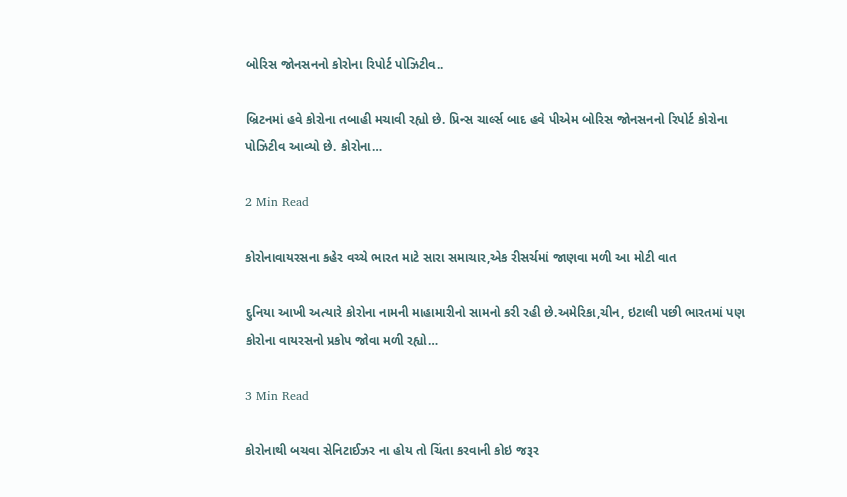બોરિસ જોનસનનો કોરોના રિપોર્ટ પોઝિટીવ..

બ્રિટનમાં હવે કોરોના તબાહી મચાવી રહ્યો છે. પ્રિન્સ ચાર્લ્સ બાદ હવે પીએમ બોરિસ જોનસનનો રિપોર્ટ કોરોના પોઝિટીવ આવ્યો છે. કોરોના…

2 Min Read

કોરોનાવાયરસના કહેર વચ્ચે ભારત માટે સારા સમાચાર,એક રીસર્ચમાં જાણવા મળી આ મોટી વાત

દુનિયા આખી અત્યારે કોરોના નામની માહામારીનો સામનો કરી રહી છે.અમેરિકા,ચીન, ઇટાલી પછી ભારતમાં પણ કોરોના વાયરસનો પ્રકોપ જોવા મળી રહ્યો…

3 Min Read

કોરોનાથી બચવા સેનિટાઈઝર ના હોય તો ચિંતા કરવાની કોઇ જરૂર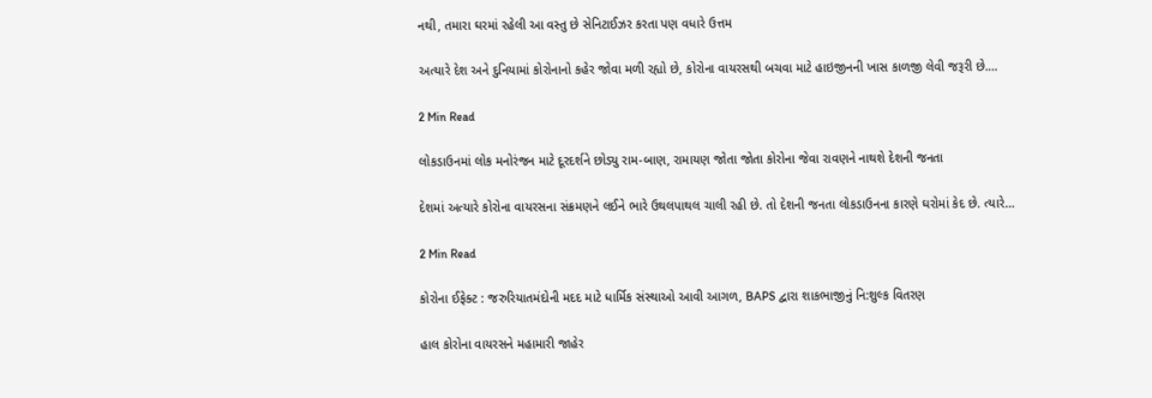નથી, તમારા ઘરમાં રહેલી આ વસ્તુ છે સેનિટાઈઝર કરતા પણ વધારે ઉત્તમ

અત્યારે દેશ અને દુનિયામાં કોરોનાનો કહેર જોવા મળી રહ્યો છે, કોરોના વાયરસથી બચવા માટે હાઇજીનની ખાસ કાળજી લેવી જરૂરી છે.…

2 Min Read

લોકડાઉનમાં લોક મનોરંજન માટે દૂરદર્શને છોડ્યુ રામ-બાણ, રામાયણ જોતા જોતા કોરોના જેવા રાવણને નાથશે દેશની જનતા

દેશમાં અત્યારે કોરોના વાયરસના સંક્રમણને લઈને ભારે ઉથલપાથલ ચાલી રહી છે. તો દેશની જનતા લોકડાઉનના કારણે ઘરોમાં કેદ છે. ત્યારે…

2 Min Read

કોરોના ઈફેક્ટ : જરુરિયાતમંદોની મદદ માટે ધાર્મિક સંસ્થાઓ આવી આગળ, BAPS દ્વારા શાકભાજીનું નિ:શુલ્ક વિતરણ

હાલ કોરોના વાયરસને મહામારી જાહેર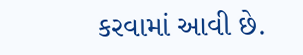કરવામાં આવી છે.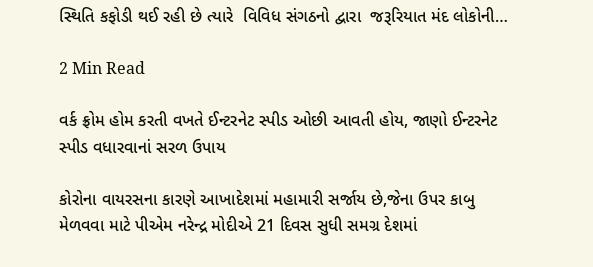સ્થિતિ કફોડી થઈ રહી છે ત્યારે  વિવિધ સંગઠનો દ્વારા  જરૂરિયાત મંદ લોકોની…

2 Min Read

વર્ક ફ્રોમ હોમ કરતી વખતે ઈન્ટરનેટ સ્પીડ ઓછી આવતી હોય, જાણો ઈન્ટરનેટ સ્પીડ વધારવાનાં સરળ ઉપાય

કોરોના વાયરસના કારણે આખાદેશમાં મહામારી સર્જાય છે,જેના ઉપર કાબુ મેળવવા માટે પીએમ નરેન્દ્ર મોદીએ 21 દિવસ સુધી સમગ્ર દેશમાં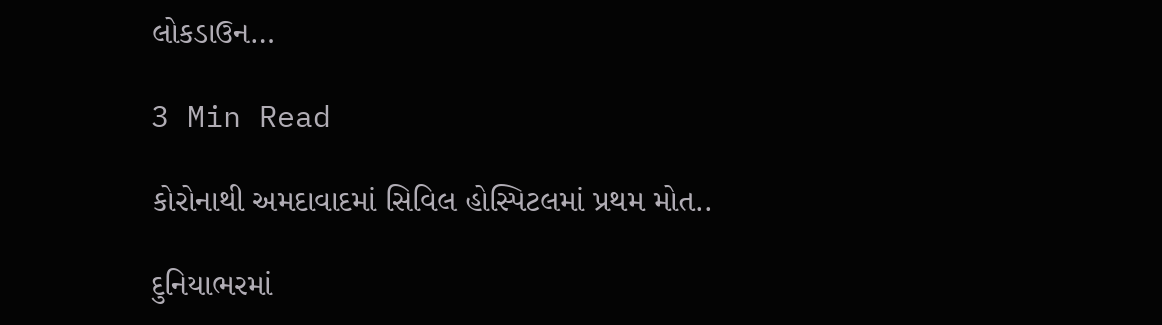લોકડાઉન…

3 Min Read

કોરોનાથી અમદાવાદમાં સિવિલ હોસ્પિટલમાં પ્રથમ મોત..

દુનિયાભરમાં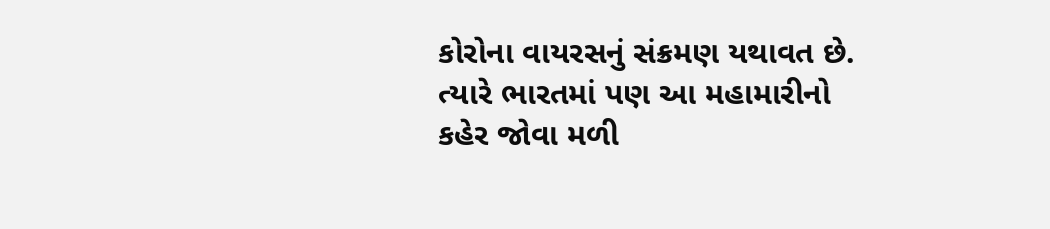કોરોના વાયરસનું સંક્રમણ યથાવત છે. ત્યારે ભારતમાં પણ આ મહામારીનો કહેર જોવા મળી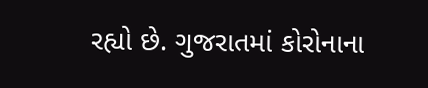રહ્યો છે. ગુજરાતમાં કોરોનાના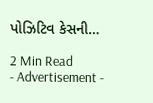પોઝિટિવ કેસની…

2 Min Read
- Advertisement -